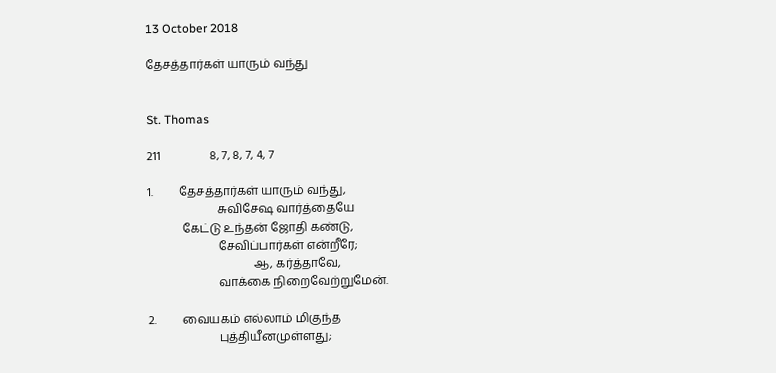13 October 2018

தேசத்தார்கள் யாரும் வந்து


St. Thomas

211                 8, 7, 8, 7, 4, 7

1.         தேசத்தார்கள் யாரும் வந்து,
                        சுவிசேஷ வார்த்தையே
            கேட்டு உந்தன் ஜோதி கண்டு,
                        சேவிப்பார்கள் என்றீரே;
                                    ஆ, கர்த்தாவே,
                        வாக்கை நிறைவேற்றுமேன்.

2.         வையகம் எல்லாம் மிகுந்த
                        புத்தியீனமுள்ளது;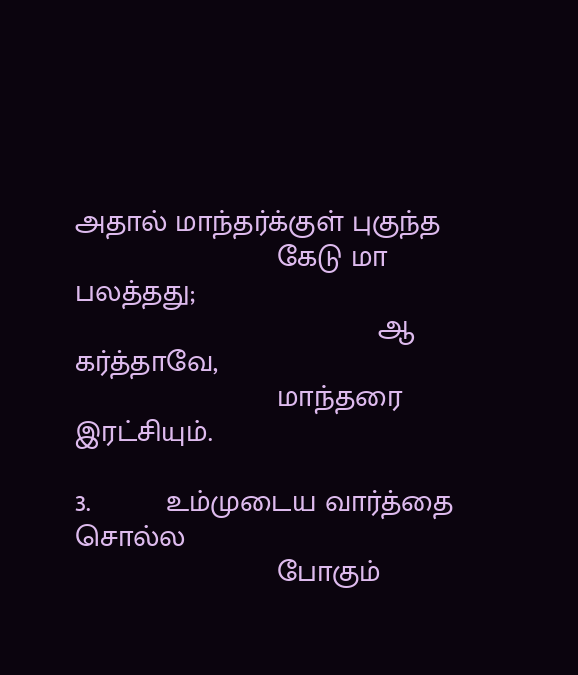அதால் மாந்தர்க்குள் புகுந்த
                        கேடு மா பலத்தது;
                                    ஆ கர்த்தாவே,
                        மாந்தரை இரட்சியும்.

3.         உம்முடைய வார்த்தை சொல்ல
                        போகும்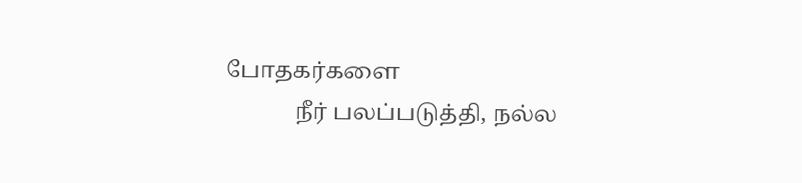போதகர்களை
            நீர் பலப்படுத்தி, நல்ல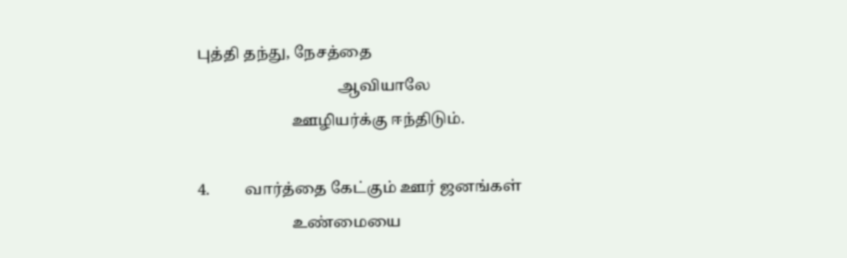புத்தி தந்து, நேசத்தை
                                    ஆவியாலே
                        ஊழியர்க்கு ஈந்திடும்.

4.         வார்த்தை கேட்கும் ஊர் ஜனங்கள்
                        உண்மையை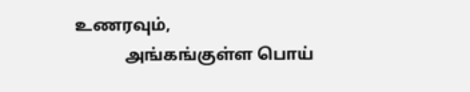உணரவும்,
            அங்கங்குள்ள பொய்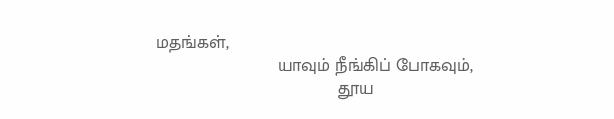மதங்கள்,
                        யாவும் நீங்கிப் போகவும்,
                                    தூய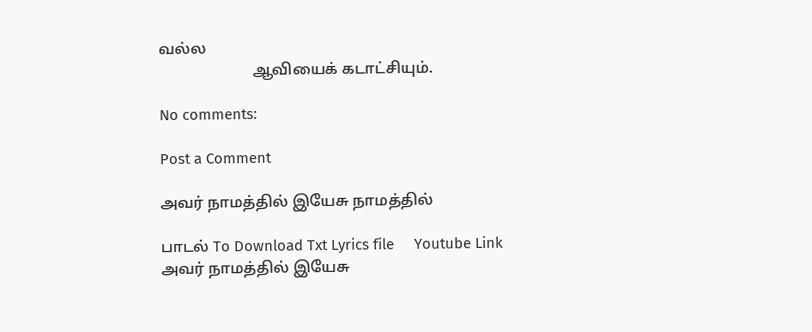வல்ல
                        ஆவியைக் கடாட்சியும்.

No comments:

Post a Comment

அவர் நாமத்தில் இயேசு நாமத்தில்

பாடல் To Download Txt Lyrics file     Youtube Link               அவர் நாமத்தில் இயேசு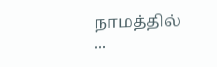நாமத்தில்          ...